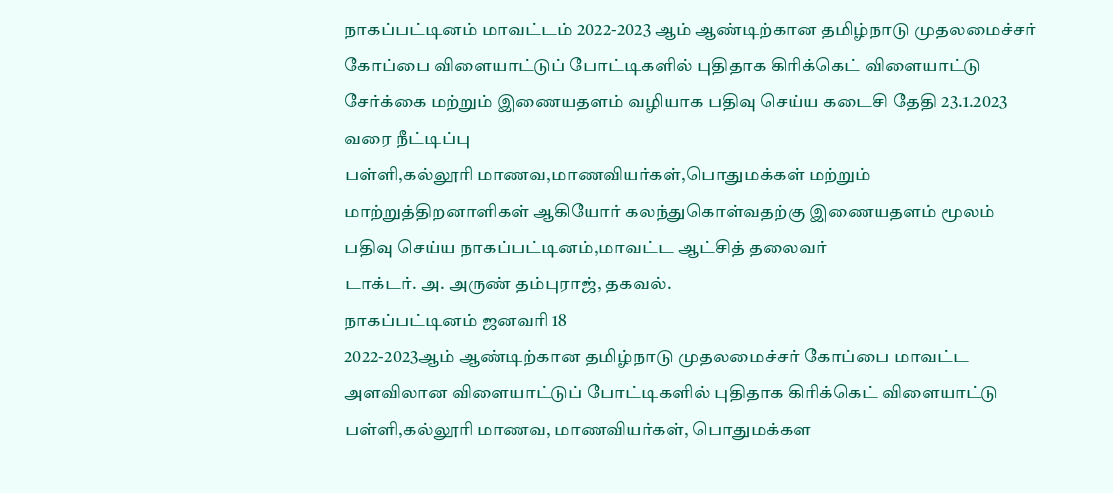நாகப்பட்டினம் மாவட்டம் 2022-2023 ஆம் ஆண்டிற்கான தமிழ்நாடு முதலமைச்சர் கோப்பை விளையாட்டுப் போட்டிகளில் புதிதாக கிரிக்கெட் விளையாட்டு சேர்க்கை மற்றும் இணையதளம் வழியாக பதிவு செய்ய கடைசி தேதி 23.1.2023 வரை நீட்டிப்பு
பள்ளி,கல்லூரி மாணவ,மாணவியர்கள்,பொதுமக்கள் மற்றும் மாற்றுத்திறனாளிகள் ஆகியோர் கலந்துகொள்வதற்கு இணையதளம் மூலம் பதிவு செய்ய நாகப்பட்டினம்,மாவட்ட ஆட்சித் தலைவர்
டாக்டர். அ. அருண் தம்புராஜ், தகவல்.
நாகப்பட்டினம் ஜனவரி 18
2022-2023ஆம் ஆண்டிற்கான தமிழ்நாடு முதலமைச்சர் கோப்பை மாவட்ட அளவிலான விளையாட்டுப் போட்டிகளில் புதிதாக கிரிக்கெட் விளையாட்டு பள்ளி,கல்லூரி மாணவ, மாணவியர்கள், பொதுமக்கள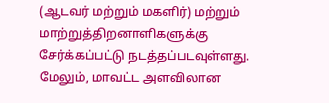(ஆடவர் மற்றும் மகளிர்) மற்றும் மாற்றுத்திறனாளிகளுக்கு சேர்க்கப்பட்டு நடத்தப்படவுள்ளது. மேலும், மாவட்ட அளவிலான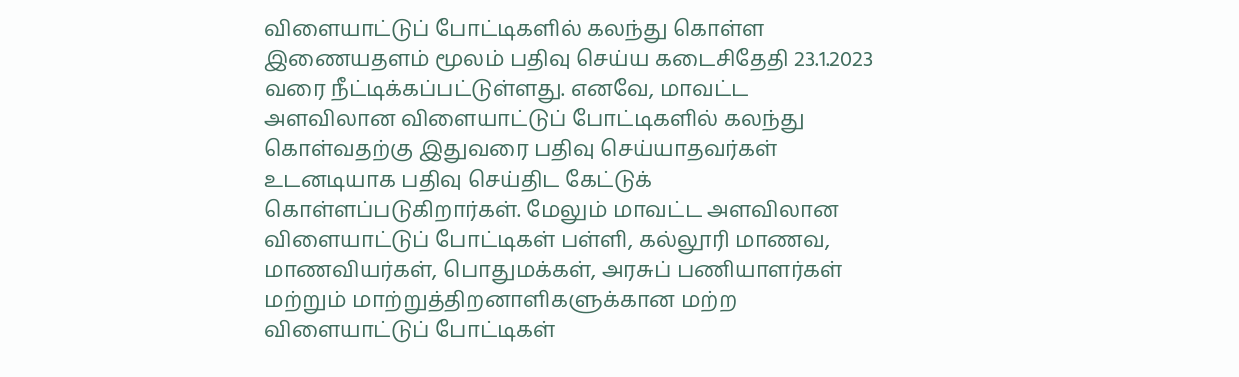விளையாட்டுப் போட்டிகளில் கலந்து கொள்ள இணையதளம் மூலம் பதிவு செய்ய கடைசிதேதி 23.1.2023 வரை நீட்டிக்கப்பட்டுள்ளது. எனவே, மாவட்ட அளவிலான விளையாட்டுப் போட்டிகளில் கலந்து கொள்வதற்கு இதுவரை பதிவு செய்யாதவர்கள் உடனடியாக பதிவு செய்திட கேட்டுக் கொள்ளப்படுகிறார்கள். மேலும் மாவட்ட அளவிலான விளையாட்டுப் போட்டிகள் பள்ளி, கல்லூரி மாணவ, மாணவியர்கள், பொதுமக்கள், அரசுப் பணியாளர்கள் மற்றும் மாற்றுத்திறனாளிகளுக்கான மற்ற விளையாட்டுப் போட்டிகள்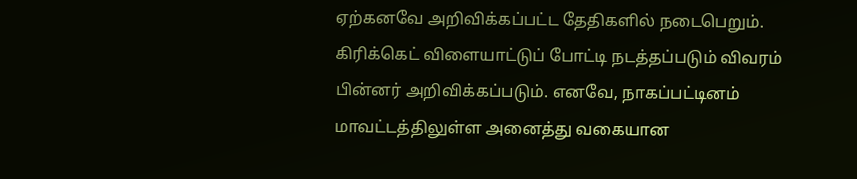ஏற்கனவே அறிவிக்கப்பட்ட தேதிகளில் நடைபெறும். கிரிக்கெட் விளையாட்டுப் போட்டி நடத்தப்படும் விவரம் பின்னர் அறிவிக்கப்படும். எனவே, நாகப்பட்டினம் மாவட்டத்திலுள்ள அனைத்து வகையான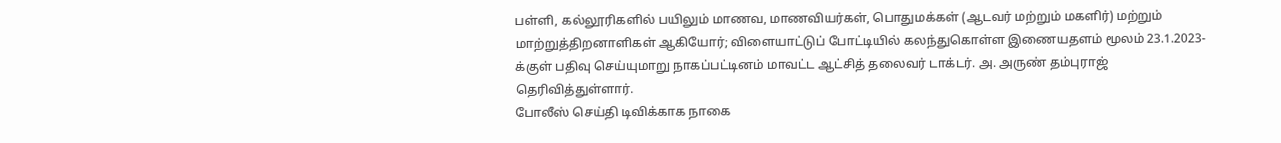பள்ளி, கல்லூரிகளில் பயிலும் மாணவ, மாணவியர்கள், பொதுமக்கள் (ஆடவர் மற்றும் மகளிர்) மற்றும் மாற்றுத்திறனாளிகள் ஆகியோர்; விளையாட்டுப் போட்டியில் கலந்துகொள்ள இணையதளம் மூலம் 23.1.2023-க்குள் பதிவு செய்யுமாறு நாகப்பட்டினம் மாவட்ட ஆட்சித் தலைவர் டாக்டர். அ. அருண் தம்புராஜ் தெரிவித்துள்ளார்.
போலீஸ் செய்தி டிவிக்காக நாகை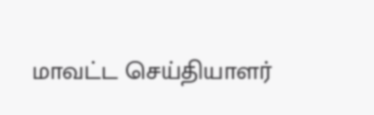மாவட்ட செய்தியாளர்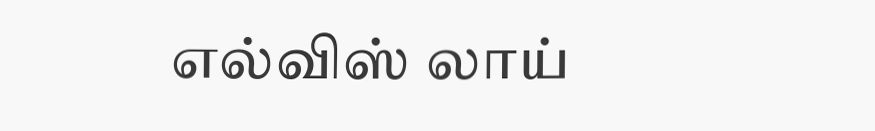எல்விஸ் லாய்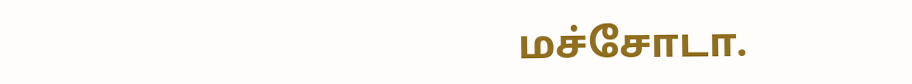மச்சோடா.